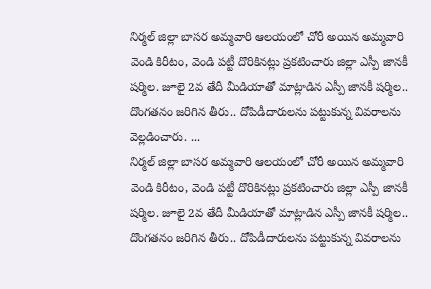నిర్మల్ జిల్లా బాసర అమ్మవారి ఆలయంలో చోరీ అయిన అమ్మవారి వెండి కిరీటం, వెండి పట్టీ దొరికినట్లు ప్రకటించారు జిల్లా ఎస్పీ జానకీ షర్మిల. జూలై 2వ తేదీ మీడియాతో మాట్లాడిన ఎస్పీ జానకీ షర్మిల.. దొంగతనం జరిగిన తీరు.. దోపిడీదారులను పట్టుకున్న వివరాలను వెల్లడించారు. ...
నిర్మల్ జిల్లా బాసర అమ్మవారి ఆలయంలో చోరీ అయిన అమ్మవారి వెండి కిరీటం, వెండి పట్టీ దొరికినట్లు ప్రకటించారు జిల్లా ఎస్పీ జానకీ షర్మిల. జూలై 2వ తేదీ మీడియాతో మాట్లాడిన ఎస్పీ జానకీ షర్మిల.. దొంగతనం జరిగిన తీరు.. దోపిడీదారులను పట్టుకున్న వివరాలను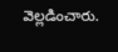వెల్లడించారు.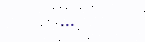...